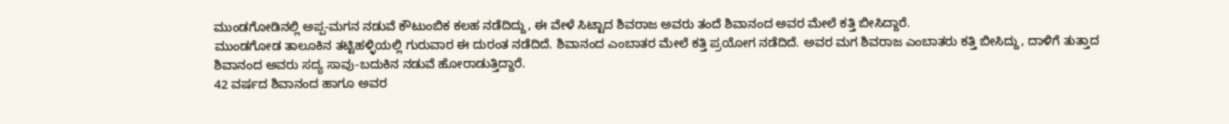ಮುಂಡಗೋಡಿನಲ್ಲಿ ಅಪ್ಪ-ಮಗನ ನಡುವೆ ಕೌಟುಂಬಿಕ ಕಲಹ ನಡೆದಿದ್ದು, ಈ ವೇಳೆ ಸಿಟ್ಟಾದ ಶಿವರಾಜ ಅವರು ತಂದೆ ಶಿವಾನಂದ ಅವರ ಮೇಲೆ ಕತ್ತಿ ಬೀಸಿದ್ದಾರೆ.
ಮುಂಡಗೋಡ ತಾಲೂಕಿನ ತಟ್ಟಿಹಳ್ಳಿಯಲ್ಲಿ ಗುರುವಾರ ಈ ದುರಂತ ನಡೆದಿದೆ. ಶಿವಾನಂದ ಎಂಬಾತರ ಮೇಲೆ ಕತ್ತಿ ಪ್ರಯೋಗ ನಡೆದಿದೆ. ಅವರ ಮಗ ಶಿವರಾಜ ಎಂಬಾತರು ಕತ್ತಿ ಬೀಸಿದ್ದು, ದಾಳಿಗೆ ತುತ್ತಾದ ಶಿವಾನಂದ ಅವರು ಸದ್ಯ ಸಾವು-ಬದುಕಿನ ನಡುವೆ ಹೋರಾಡುತ್ತಿದ್ದಾರೆ.
42 ವರ್ಷದ ಶಿವಾನಂದ ಹಾಗೂ ಅವರ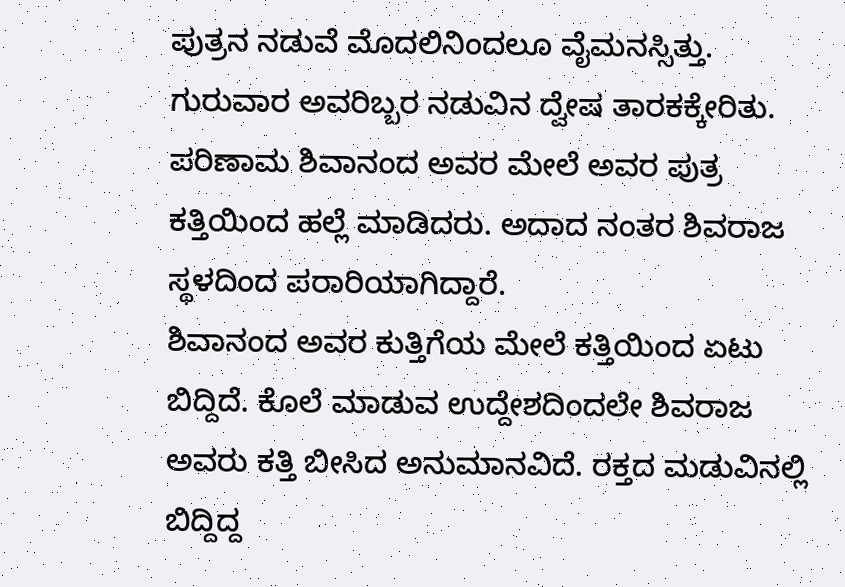ಪುತ್ರನ ನಡುವೆ ಮೊದಲಿನಿಂದಲೂ ವೈಮನಸ್ಸಿತ್ತು. ಗುರುವಾರ ಅವರಿಬ್ಬರ ನಡುವಿನ ದ್ವೇಷ ತಾರಕಕ್ಕೇರಿತು. ಪರಿಣಾಮ ಶಿವಾನಂದ ಅವರ ಮೇಲೆ ಅವರ ಪುತ್ರ ಕತ್ತಿಯಿಂದ ಹಲ್ಲೆ ಮಾಡಿದರು. ಅದಾದ ನಂತರ ಶಿವರಾಜ ಸ್ಥಳದಿಂದ ಪರಾರಿಯಾಗಿದ್ದಾರೆ.
ಶಿವಾನಂದ ಅವರ ಕುತ್ತಿಗೆಯ ಮೇಲೆ ಕತ್ತಿಯಿಂದ ಏಟು ಬಿದ್ದಿದೆ. ಕೊಲೆ ಮಾಡುವ ಉದ್ದೇಶದಿಂದಲೇ ಶಿವರಾಜ ಅವರು ಕತ್ತಿ ಬೀಸಿದ ಅನುಮಾನವಿದೆ. ರಕ್ತದ ಮಡುವಿನಲ್ಲಿ ಬಿದ್ದಿದ್ದ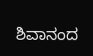ಶಿವಾನಂದ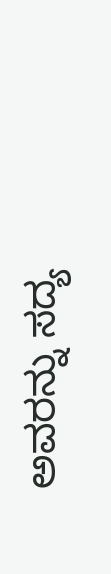ಅವರನ್ನು ಸದ್ಯ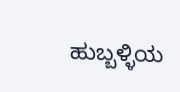ಹುಬ್ಬಳ್ಳಿಯ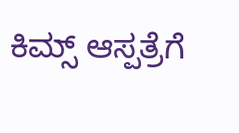ಕಿಮ್ಸ್ ಆಸ್ಪತ್ರೆಗೆ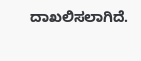ದಾಖಲಿಸಲಾಗಿದೆ.